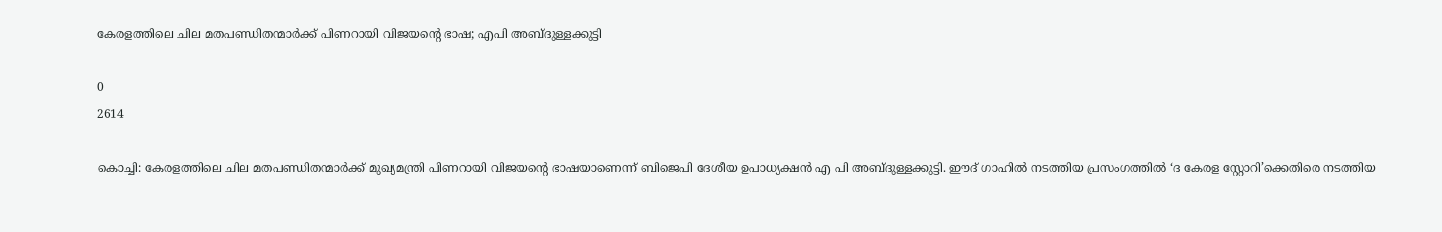കേരളത്തിലെ ചില മതപണ്ഡിതന്മാര്‍ക്ക് പിണറായി വിജയന്റെ ഭാഷ; എപി അബ്ദുള്ളക്കുട്ടി

0
2614

കൊച്ചി: കേരളത്തിലെ ചില മതപണ്ഡിതന്മാര്‍ക്ക് മുഖ്യമന്ത്രി പിണറായി വിജയന്റെ ഭാഷയാണെന്ന് ബിജെപി ദേശീയ ഉപാധ്യക്ഷന്‍ എ പി അബ്ദുള്ളക്കുട്ടി. ഈദ് ഗാഹില്‍ നടത്തിയ പ്രസംഗത്തില്‍ ‘ദ കേരള സ്റ്റോറി’ക്കെതിരെ നടത്തിയ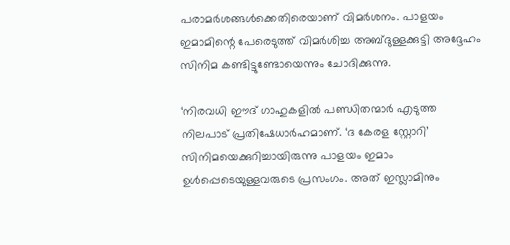പരാമര്‍ശങ്ങള്‍ക്കെതിരെയാണ് വിമര്‍ശനം. പാളയം ഇമാമിന്റെ പേരെടുത്ത് വിമര്‍ശിച്ച അബ്ദുള്ളക്കുട്ടി അദ്ദേഹം സിനിമ കണ്ടിട്ടുണ്ടോയെന്നും ചോദിക്കുന്നു.

‘നിരവധി ഈദ് ഗാഹുകളില്‍ പണ്ഡിതന്മാര്‍ എടുത്ത നിലപാട് പ്രതിഷേധാര്‍ഹമാണ്. ‘ദ കേരള സ്റ്റോറി’ സിനിമയെക്കുറിച്ചായിരുന്നു പാളയം ഇമാം ഉള്‍പ്പെടെയുള്ളവരുടെ പ്രസംഗം. അത് ഇസ്ലാമിനും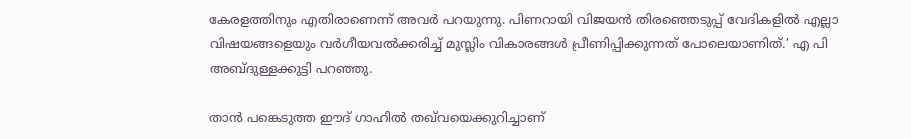കേരളത്തിനും എതിരാണെന്ന് അവര്‍ പറയുന്നു. പിണറായി വിജയന്‍ തിരഞ്ഞെടുപ്പ് വേദികളില്‍ എല്ലാ വിഷയങ്ങളെയും വര്‍ഗീയവല്‍ക്കരിച്ച് മുസ്ലിം വികാരങ്ങള്‍ പ്രീണിപ്പിക്കുന്നത് പോലെയാണിത്.’ എ പി അബ്ദുള്ളക്കുട്ടി പറഞ്ഞു.

താന്‍ പങ്കെടുത്ത ഈദ് ഗാഹില്‍ തഖ്‌വയെക്കുറിച്ചാണ്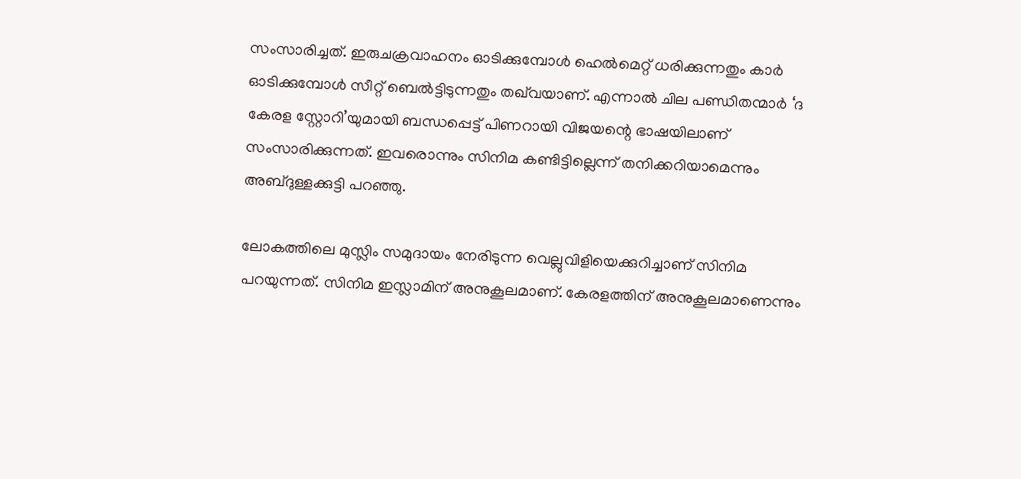സംസാരിച്ചത്. ഇരുചക്രവാഹനം ഓടിക്കുമ്പോള്‍ ഹെല്‍മെറ്റ് ധരിക്കുന്നതും കാര്‍ ഓടിക്കുമ്പോള്‍ സീറ്റ് ബെല്‍ട്ടിടുന്നതും തഖ്‌വയാണ്. എന്നാല്‍ ചില പണ്ഡിതന്മാര്‍ ‘ദ കേരള സ്റ്റോറി’യുമായി ബന്ധപ്പെട്ട് പിണറായി വിജയന്റെ ഭാഷയിലാണ് സംസാരിക്കുന്നത്. ഇവരൊന്നും സിനിമ കണ്ടിട്ടില്ലെന്ന് തനിക്കറിയാമെന്നും അബ്ദുള്ളക്കുട്ടി പറഞ്ഞു.

ലോകത്തിലെ മുസ്ലിം സമുദായം നേരിടുന്ന വെല്ലുവിളിയെക്കുറിച്ചാണ് സിനിമ പറയുന്നത്. സിനിമ ഇസ്ലാമിന് അനുകൂലമാണ്. കേരളത്തിന് അനുകൂലമാണെന്നും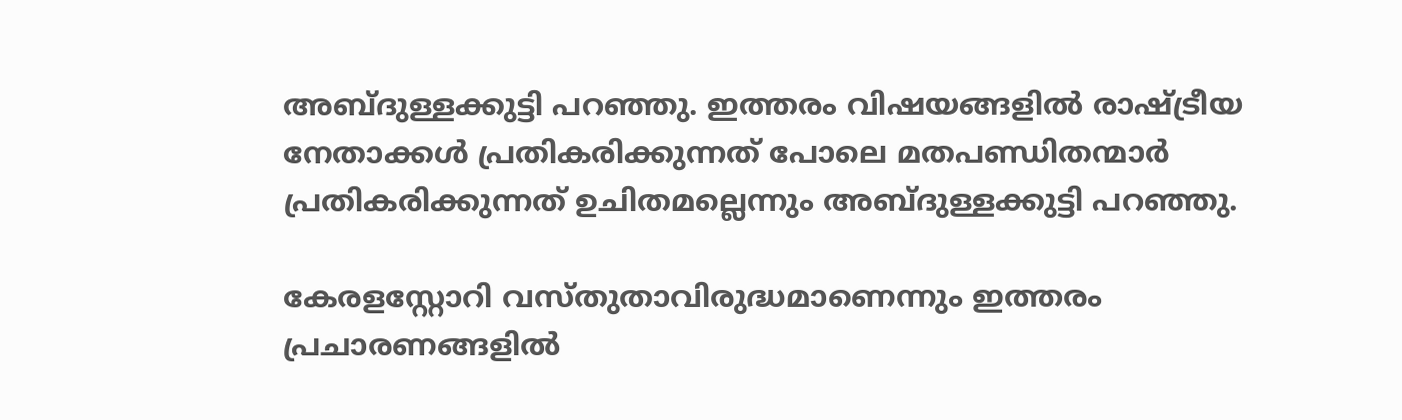അബ്ദുള്ളക്കുട്ടി പറഞ്ഞു. ഇത്തരം വിഷയങ്ങളില്‍ രാഷ്ട്രീയ നേതാക്കള്‍ പ്രതികരിക്കുന്നത് പോലെ മതപണ്ഡിതന്മാര്‍ പ്രതികരിക്കുന്നത് ഉചിതമല്ലെന്നും അബ്ദുള്ളക്കുട്ടി പറഞ്ഞു.

കേരളസ്റ്റോറി വസ്തുതാവിരുദ്ധമാണെന്നും ഇത്തരം പ്രചാരണങ്ങളില്‍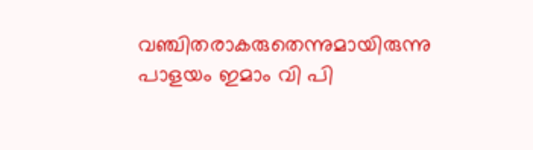വഞ്ചിതരാകരുതെന്നുമായിരുന്നു പാളയം ഇമാം വി പി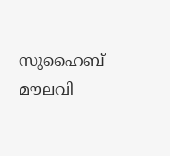സുഹൈബ് മൗലവി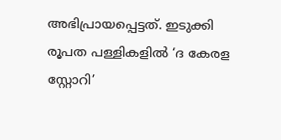അഭിപ്രായപ്പെട്ടത്. ഇടുക്കി രൂപത പള്ളികളില്‍ ‘ദ കേരള സ്റ്റോറി’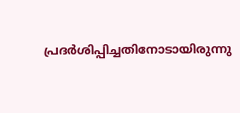പ്രദര്‍ശിപ്പിച്ചതിനോടായിരുന്നു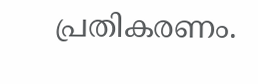പ്രതികരണം.